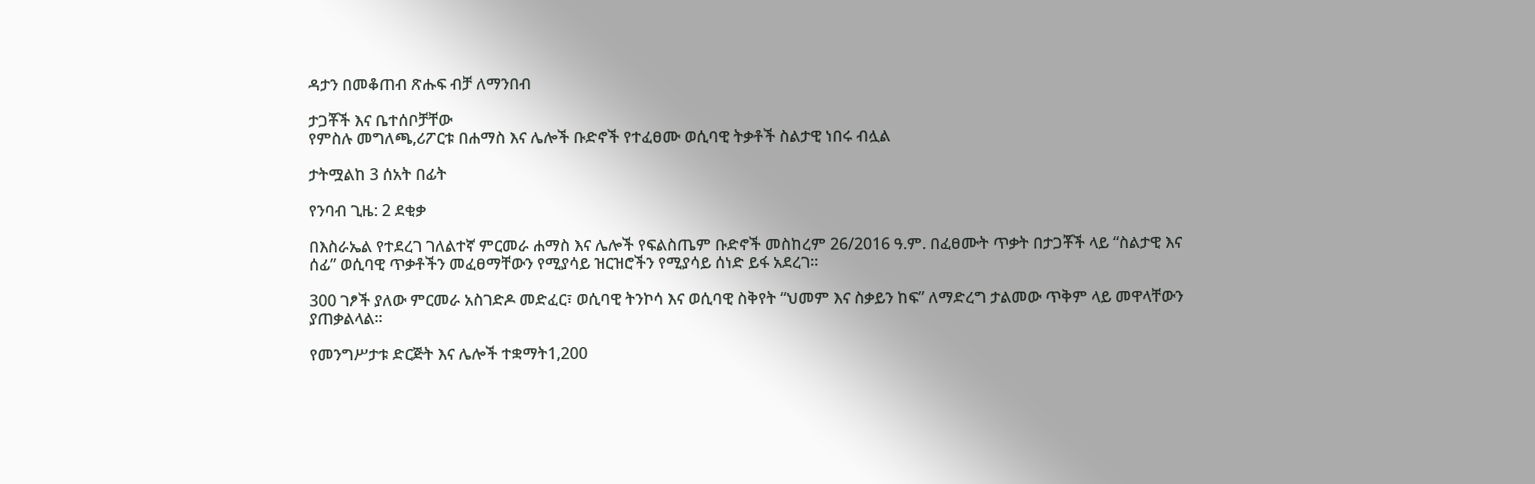ዳታን በመቆጠብ ጽሑፍ ብቻ ለማንበብ

ታጋቾች እና ቤተሰቦቻቸው
የምስሉ መግለጫ,ሪፖርቱ በሐማስ እና ሌሎች ቡድኖች የተፈፀሙ ወሲባዊ ትቃቶች ስልታዊ ነበሩ ብሏል

ታትሟልከ 3 ሰአት በፊት

የንባብ ጊዜ: 2 ደቂቃ

በእስራኤል የተደረገ ገለልተኛ ምርመራ ሐማስ እና ሌሎች የፍልስጤም ቡድኖች መስከረም 26/2016 ዓ.ም. በፈፀሙት ጥቃት በታጋቾች ላይ “ስልታዊ እና ሰፊ” ወሲባዊ ጥቃቶችን መፈፀማቸውን የሚያሳይ ዝርዝሮችን የሚያሳይ ሰነድ ይፋ አደረገ።

300 ገፆች ያለው ምርመራ አስገድዶ መድፈር፣ ወሲባዊ ትንኮሳ እና ወሲባዊ ስቅየት “ህመም እና ስቃይን ከፍ” ለማድረግ ታልመው ጥቅም ላይ መዋላቸውን ያጠቃልላል።

የመንግሥታቱ ድርጅት እና ሌሎች ተቋማት1,200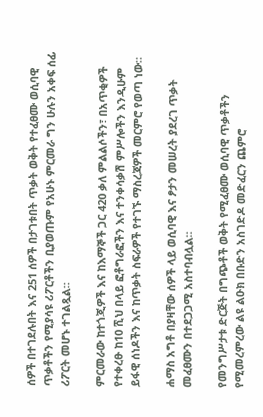ሰዎች በተገደሉበት እና 251 ሰዎች በታገቱበት ጥቃት ወቅት የተፈፀሙ ወሲባዊ ጥቃቶችን የሚያሳዩ ሪፖርቶችን ቢያወጡም የአሁኑ ምርመራ ግን ሁሉን አቀፍ ሰፊ ሪፖርት መሆኑ ተገልጿል።

ምርመራው ከተጎጂዎች እና ከእማኞች ጋር 420 ቃለ ምልልሶችን፣ በአጥቂዎች የተቀረፁ ከ10 ሺህ በላይ ፎቶግራፎችን እና ተንቀሳቃሽ ምሥሎችን እንዲሁም ይፋዊ ሰነዶችን እና ከጥቃት ስፍራዎች የተገኙ ማስረጃዎች መርምሮ የወጣ ነው።

ሐማስ አግቶ በያዛቸው ሰዎች ላይ ወሲባዊ እና ፆታን መሠረት ያደረገ ጥቃት መፈፀሙን በተደጋጋሚ አስተባብሏል።

የመንግሥታቱ ድርጅት በግጭቶች ወቅት የሚፈፀሙ ወሲባዊ ጥቃቶችን የሚመረምረው ልዩ ልዑክ በቡድን አስገድዶ መድፈርን ጨምሮ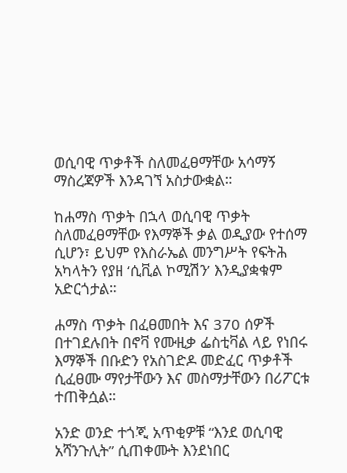ወሲባዊ ጥቃቶች ስለመፈፀማቸው አሳማኝ ማስረጃዎች እንዳገኘ አስታውቋል።

ከሐማስ ጥቃት በኋላ ወሲባዊ ጥቃት ስለመፈፀማቸው የእማኞች ቃል ወዲያው የተሰማ ሲሆን፣ ይህም የእስራኤል መንግሥት የፍትሕ አካላትን የያዘ ‘ሲቪል ኮሚሽን’ እንዲያቋቁም አድርጎታል።

ሐማስ ጥቃት በፈፀመበት እና 370 ሰዎች በተገደሉበት በኖቫ የሙዚቃ ፌስቲቫል ላይ የነበሩ እማኞች በቡድን የአስገድዶ መድፈር ጥቃቶች ሲፈፀሙ ማየታቸውን እና መስማታቸውን በሪፖርቱ ተጠቅሷል።

አንድ ወንድ ተጎጂ አጥቂዎቹ “እንደ ወሲባዊ አሻንጉሊት” ሲጠቀሙት እንደነበር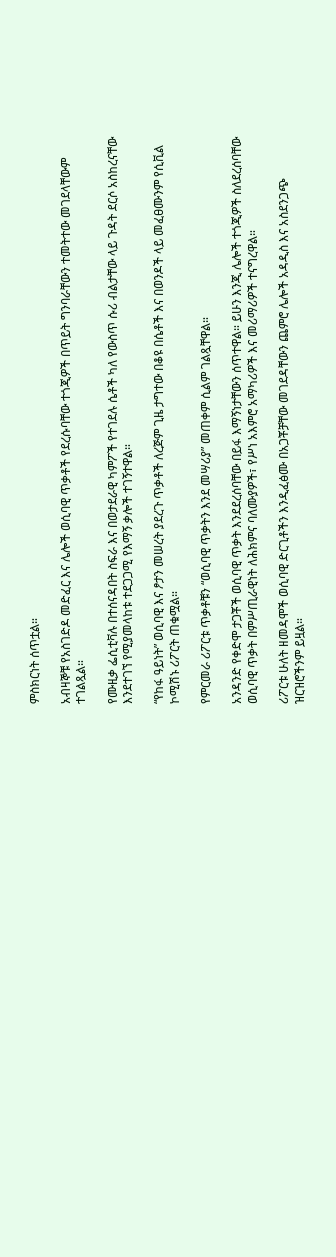ምስክርነት ሰጥቷል።

አብዛኞቹ የአስገድዶ መድፈር እና ሌሎች ወሲባዊ ጥቃቶች የደረሱባቸው ተጎጂዎች በጥይት ግንባራቸውን ተመትተው መገደላቸውም ተገልጿል።

የሙዚቃ ፌሲቲቫሉ በተሰናዳበት ስፍራ እና በወታደራዊ ካምፖች የተገደሉ ሴቶች ካለ የውስጥ ሱሪ ብልታቸው ላይ ጉዳት ደርሶ አስከረናቸው እንደተገኘ የሚያመላከቱ ተደጋጋሚ የእማኝ ቃሎች ተገኝተዋል።

“የከፋ ዓይነት” ወሲባዊ እና ፆታን መሠረት ያደረጉ ጥቃቶች ለረጅም ጊዜ ታግተው በቆዩ በሴቶች እና በወንዶች ላይ መፈፀሙንም የሲቪል ኮሚሽኑ ሪፖርት ጠቁሟል።

የምርመራ ሪፖርቱ ጥቃቶቹን “ወሲባዊ ጥቃትን እንደ መሣሪያ” መጠቀም ሲልም ገልጿቸዋል።

አንዳንድ የቀድሞ ታጋቾች ወሲባዊ ጥቃት እንደደረሰባቸው በይፋ እማኝነታቸውን ሰጥተዋል። ይሁን እንጂ ሌሎች ተጎጂዎች ስለደረሰባቸው ወሲባዊ ጥቃት በምሥጢራዊነት ለሕክምና ባለሙያዎች፣ የሥነ አእምሮ አማካሪዎች እና መሪማሪዎች ተናግረዋል።

ሪፖርቱ ሁለት ዘመዳሞች ወሲባዊ ድርጊቶችን እንዲፈፅሙ በአጋቾቻቸው መገደዳቸውን ጨምሮ ሌሎች አዳዲስ እና አስደንጋጭ ዝርዝሮችንም ይዟል።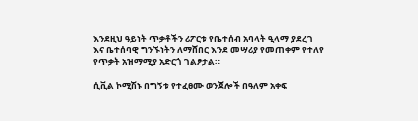እንደዚህ ዓይነት ጥቃቶችን ሪፖርቱ የቤተሰብ አባላት ዒላማ ያደረገ እና ቤተሰባዊ ግንኙነትን ለማሸበር እንደ መሣሪያ የመጠቀም የተለየ የጥቃት አዝማሚያ አድርጎ ገልፆታል።

ሲቪል ኮሚሽኑ በግኝቱ የተፈፀሙ ወንጀሎች በዓለም አቀፍ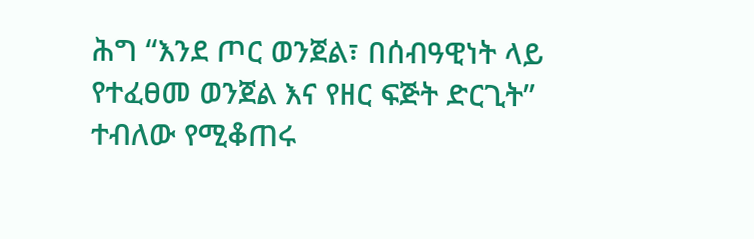ሕግ “እንደ ጦር ወንጀል፣ በሰብዓዊነት ላይ የተፈፀመ ወንጀል እና የዘር ፍጅት ድርጊት” ተብለው የሚቆጠሩ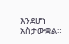እንደሆነ አስታውቋል።